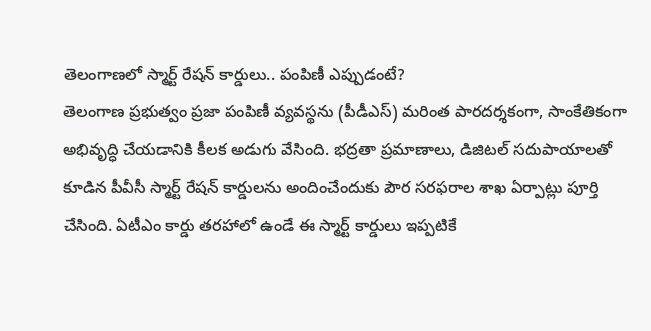తెలంగాణలో స్మార్ట్ రేషన్ కార్డులు.. పంపిణీ ఎప్పుడంటే?
తెలంగాణ ప్రభుత్వం ప్రజా పంపిణీ వ్యవస్థను (పీడీఎస్) మరింత పారదర్శకంగా, సాంకేతికంగా అభివృద్ధి చేయడానికి కీలక అడుగు వేసింది. భద్రతా ప్రమాణాలు, డిజిటల్ సదుపాయాలతో కూడిన పీవీసీ స్మార్ట్ రేషన్ కార్డులను అందించేందుకు పౌర సరఫరాల శాఖ ఏర్పాట్లు పూర్తి చేసింది. ఏటీఎం కార్డు తరహాలో ఉండే ఈ స్మార్ట్ కార్డులు ఇప్పటికే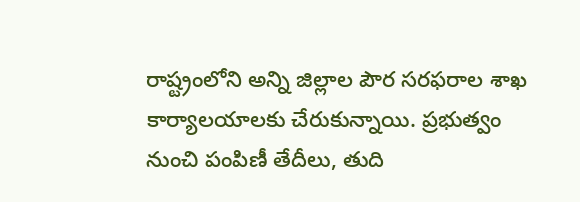రాష్ట్రంలోని అన్ని జిల్లాల పౌర సరఫరాల శాఖ కార్యాలయాలకు చేరుకున్నాయి. ప్రభుత్వం నుంచి పంపిణీ తేదీలు, తుది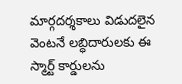మార్గదర్శకాలు విడుదలైన వెంటనే లబ్ధిదారులకు ఈ స్మార్ట్ కార్డులను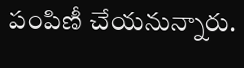పంపిణీ చేయనున్నారు.